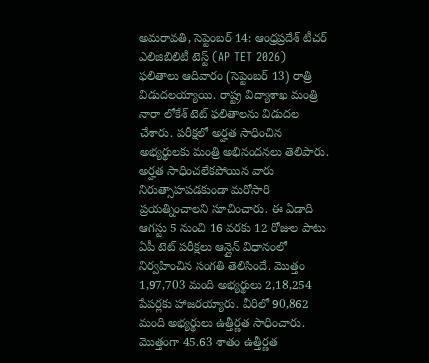అమరావతి, సెప్టెంబర్ 14: ఆంధ్రప్రదేశ్ టీచర్ ఎలిజిబిలిటీ టెస్ట్ (AP TET 2026) ఫలితాలు ఆదివారం (సెప్టెంబర్ 13) రాత్రి విడుదలయ్యాయి. రాష్ట్ర విద్యాశాఖ మంత్రి నారా లోకేశ్ టెట్ ఫలితాలను విడుదల చేశారు. పరీక్షలో అర్హత సాధించిన అభ్యర్థులకు మంత్రి అభినందనలు తెలిపారు. అర్హత సాధించలేకపోయిన వారు నిరుత్సాహపడకుండా మరోసారి ప్రయత్నించాలని సూచించారు. ఈ ఏడాది ఆగస్టు 5 నుంచి 16 వరకు 12 రోజుల పాటు ఏపీ టెట్ పరీక్షలు ఆన్లైన్ విధానంలో నిర్వహించిన సంగతి తెలిసిందే. మొత్తం 1,97,703 మంది అభ్యర్థులు 2,18,254 పేపర్లకు హాజరయ్యారు. వీరిలో 90,862 మంది అభ్యర్థులు ఉత్తీర్ణత సాధించారు. మొత్తంగా 45.63 శాతం ఉత్తీర్ణత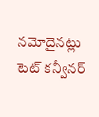నమోదైనట్లు టెట్ కన్వీనర్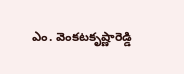ఎం. వెంకటకృష్ణారెడ్డి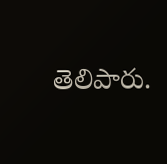తెలిపారు.